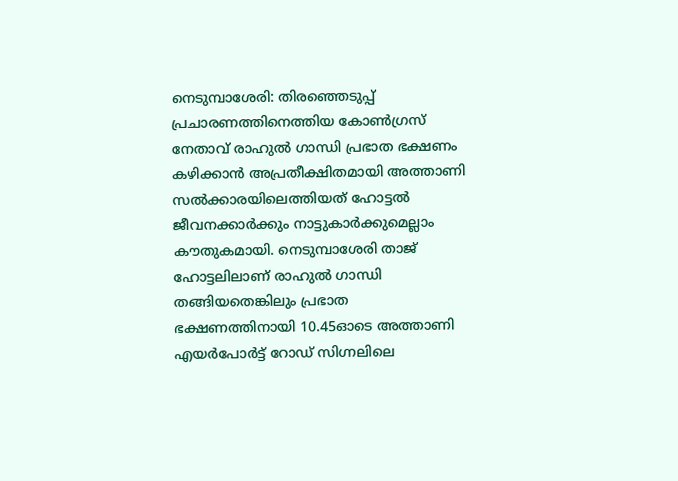നെടുമ്പാശേരി: തിരഞ്ഞെടുപ്പ് പ്രചാരണത്തിനെത്തിയ കോൺഗ്രസ് നേതാവ് രാഹുൽ ഗാന്ധി പ്രഭാത ഭക്ഷണം കഴിക്കാൻ അപ്രതീക്ഷിതമായി അത്താണി സൽക്കാരയിലെത്തിയത് ഹോട്ടൽ ജീവനക്കാർക്കും നാട്ടുകാർക്കുമെല്ലാം കൗതുകമായി. നെടുമ്പാശേരി താജ് ഹോട്ടലിലാണ് രാഹുൽ ഗാന്ധി തങ്ങിയതെങ്കിലും പ്രഭാത ഭക്ഷണത്തിനായി 10.45ഓടെ അത്താണി എയർപോർട്ട് റോഡ് സിഗ്നലിലെ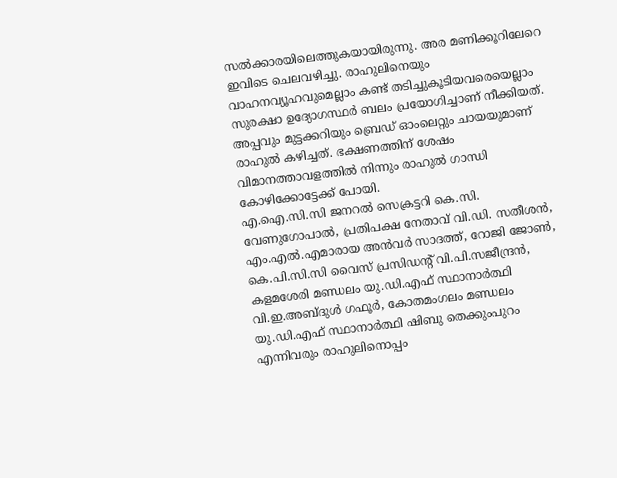സൽക്കാരയിലെത്തുകയായിരുന്നു. അര മണിക്കൂറിലേറെ ഇവിടെ ചെലവഴിച്ചു. രാഹുലിനെയും വാഹനവ്യൂഹവുമെല്ലാം കണ്ട് തടിച്ചുകൂടിയവരെയെല്ലാം സുരക്ഷാ ഉദ്യോഗസ്ഥർ ബലം പ്രയോഗിച്ചാണ് നീക്കിയത്. അപ്പവും മുട്ടക്കറിയും ബ്രെഡ് ഓംലെറ്റും ചായയുമാണ് രാഹുൽ കഴിച്ചത്. ഭക്ഷണത്തിന് ശേഷം വിമാനത്താവളത്തിൽ നിന്നും രാഹുൽ ഗാന്ധി കോഴിക്കോട്ടേക്ക് പോയി.
എ.ഐ.സി.സി ജനറൽ സെക്രട്ടറി കെ.സി. വേണുഗോപാൽ, പ്രതിപക്ഷ നേതാവ് വി.ഡി. സതീശൻ, എം.എൽ.എമാരായ അൻവർ സാദത്ത്, റോജി ജോൺ, കെ.പി.സി.സി വൈസ് പ്രസിഡന്റ് വി.പി.സജീന്ദ്രൻ, കളമശേരി മണ്ഡലം യു.ഡി.എഫ് സ്ഥാനാർത്ഥി വി.ഇ.അബ്ദുൾ ഗഫൂർ, കോതമംഗലം മണ്ഡലം യു.ഡി.എഫ് സ്ഥാനാർത്ഥി ഷിബു തെക്കുംപുറം എന്നിവരും രാഹുലിനൊപ്പം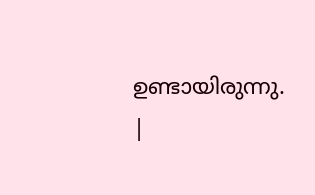ഉണ്ടായിരുന്നു.
|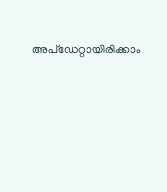അപ്ഡേറ്റായിരിക്കാം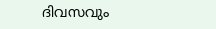ദിവസവും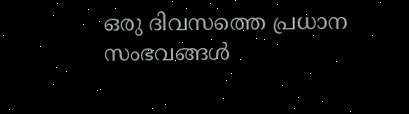ഒരു ദിവസത്തെ പ്രധാന സംഭവങ്ങൾ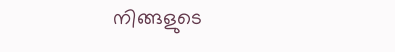നിങ്ങളുടെ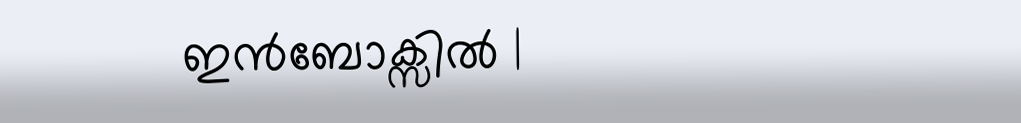ഇൻബോക്സിൽ |